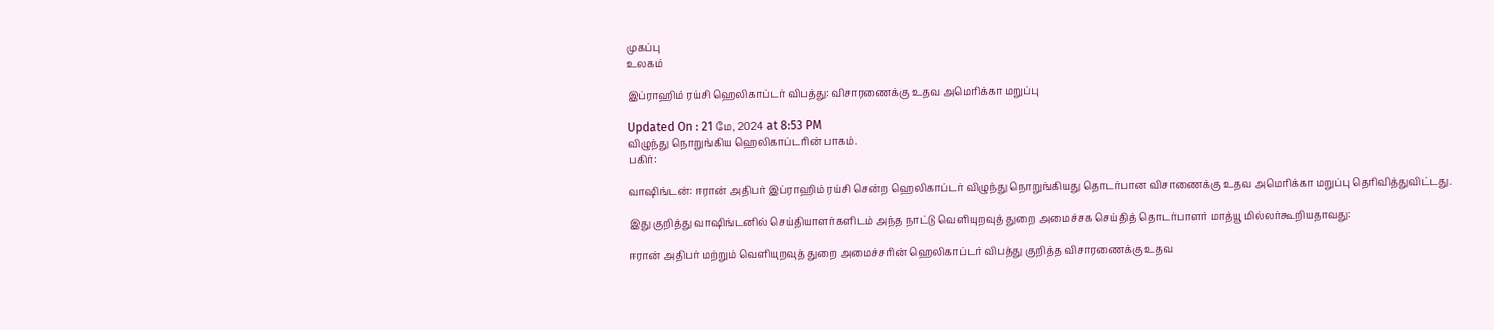முகப்பு
உலகம்

இப்ராஹிம் ரய்சி ஹெலிகாப்டர் விபத்து: விசாரணைக்கு உதவ அமெரிக்கா மறுப்பு

Updated On : 21 மே, 2024 at 8:53 PM
விழுந்து நொறுங்கிய ஹெலிகாப்டரின் பாகம்.
பகிர்:

வாஷிங்டன்: ஈரான் அதிபர் இப்ராஹிம் ரய்சி சென்ற ஹெலிகாப்டர் விழுந்து நொறுங்கியது தொடர்பான விசாணைக்கு உதவ அமெரிக்கா மறுப்பு தெரிவித்துவிட்டது.

இது குறித்து வாஷிங்டனில் செய்தியாளர்களிடம் அந்த நாட்டு வெளியுறவுத் துறை அமைச்சக செய்தித் தொடர்பாளர் மாத்யூ மில்லர்கூறியதாவது:

ஈரான் அதிபர் மற்றும் வெளியுறவுத் துறை அமைச்சரின் ஹெலிகாப்டர் விபத்து குறித்த விசாரணைக்கு உதவ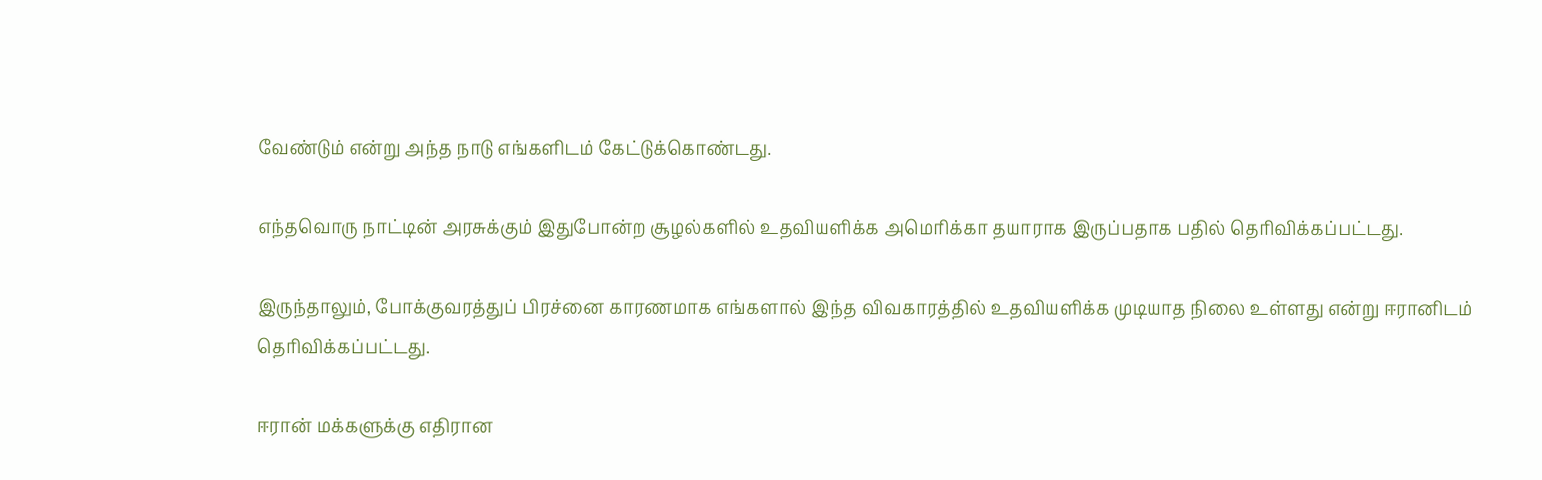வேண்டும் என்று அந்த நாடு எங்களிடம் கேட்டுக்கொண்டது.

எந்தவொரு நாட்டின் அரசுக்கும் இதுபோன்ற சூழல்களில் உதவியளிக்க அமெரிக்கா தயாராக இருப்பதாக பதில் தெரிவிக்கப்பட்டது.

இருந்தாலும், போக்குவரத்துப் பிரச்னை காரணமாக எங்களால் இந்த விவகாரத்தில் உதவியளிக்க முடியாத நிலை உள்ளது என்று ஈரானிடம் தெரிவிக்கப்பட்டது.

ஈரான் மக்களுக்கு எதிரான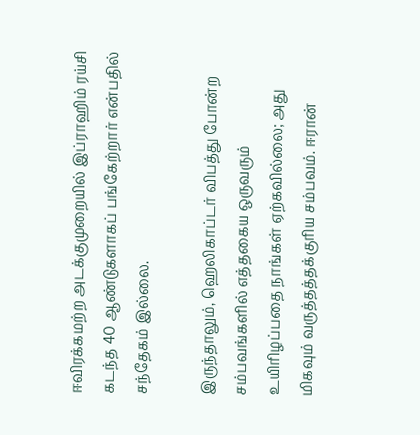ஈவிரக்கமற்ற அடக்குமுறையில் இப்ராஹிம் ரய்சி கடந்த 40 ஆண்டுகளாகப் பங்கேற்றார் என்பதில் சந்தேகம் இல்லை.

இருந்தாலும், ஹெலிகாப்டர் விபத்து போன்ற சம்பவங்களில் எத்தகைய ஒருவரும் உயிரிழப்பதை நாங்கள் ஏற்கவில்லை; அது மிகவும் வருத்தத்தக்குரிய சம்பவம். ஈரான்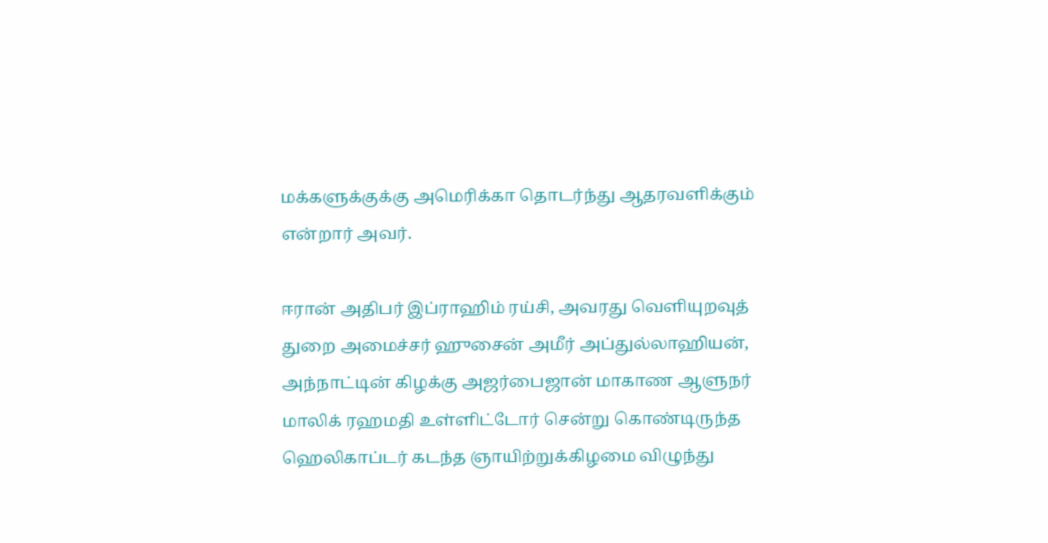மக்களுக்குக்கு அமெரிக்கா தொடர்ந்து ஆதரவளிக்கும் என்றார் அவர்.

ஈரான் அதிபர் இப்ராஹிம் ரய்சி, அவரது வெளியுறவுத் துறை அமைச்சர் ஹுசைன் அமீர் அப்துல்லாஹியன், அந்நாட்டின் கிழக்கு அஜர்பைஜான் மாகாண ஆளுநர் மாலிக் ரஹமதி உள்ளிட்டோர் சென்று கொண்டிருந்த ஹெலிகாப்டர் கடந்த ஞாயிற்றுக்கிழமை விழுந்து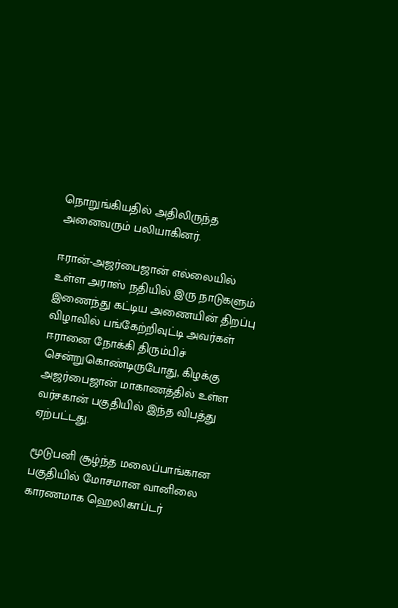நொறுங்கியதில் அதிலிருந்த அனைவரும் பலியாகினர்.

ஈரான்-அஜர்பைஜான் எல்லையில் உள்ள அராஸ் நதியில் இரு நாடுகளும் இணைந்து கட்டிய அணையின் திறப்பு விழாவில் பங்கேற்றிவுட்டி அவர்கள் ஈரானை நோக்கி திரும்பிச் சென்றுகொண்டிருபோது, கிழக்கு அஜர்பைஜான் மாகாணத்தில் உள்ள வர்சகான் பகுதியில் இந்த விபத்து ஏற்பட்டது.

மூடுபனி சூழ்ந்த மலைப்பாங்கான பகுதியில் மோசமான வானிலை காரணமாக ஹெலிகாப்டர்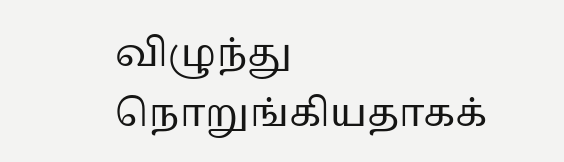விழுந்து நொறுங்கியதாகக்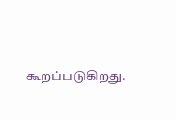கூறப்படுகிறது.